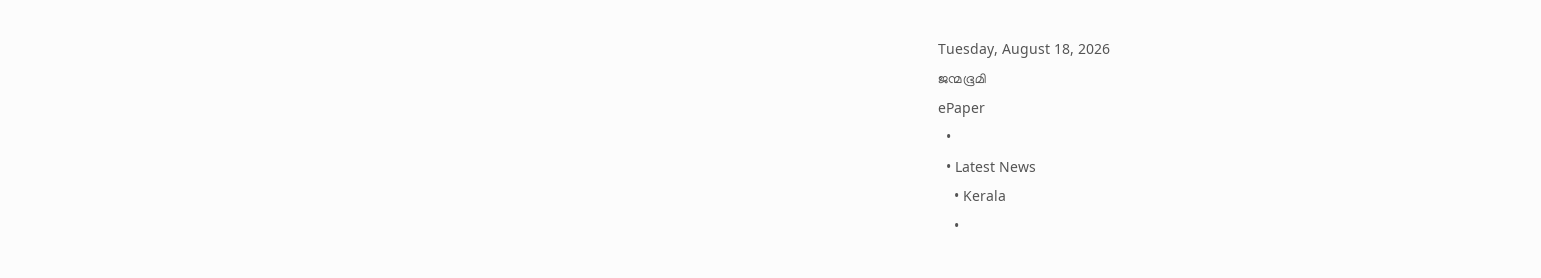Tuesday, August 18, 2026
ജന്മഭൂമി
ePaper
  •
  • Latest News
    • Kerala
    •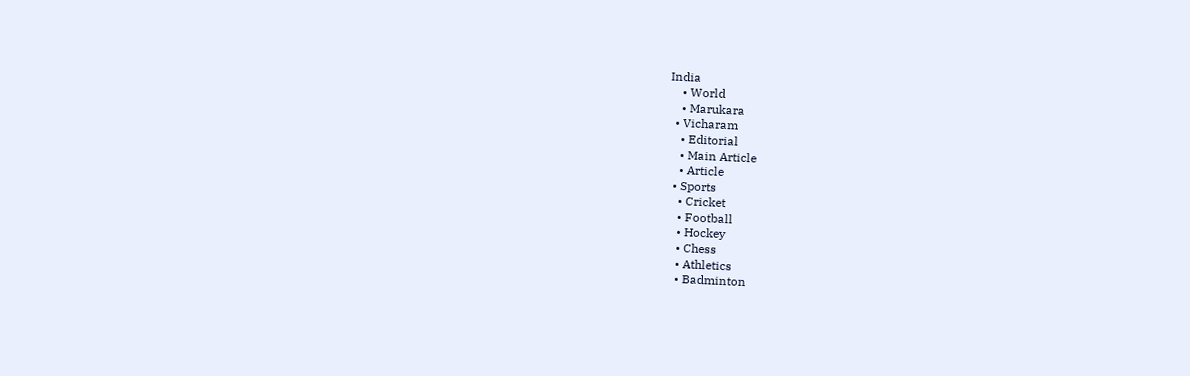India
    • World
    • Marukara
  • Vicharam
    • Editorial
    • Main Article
    • Article
  • Sports
    • Cricket
    • Football
    • Hockey
    • Chess
    • Athletics
    • Badminton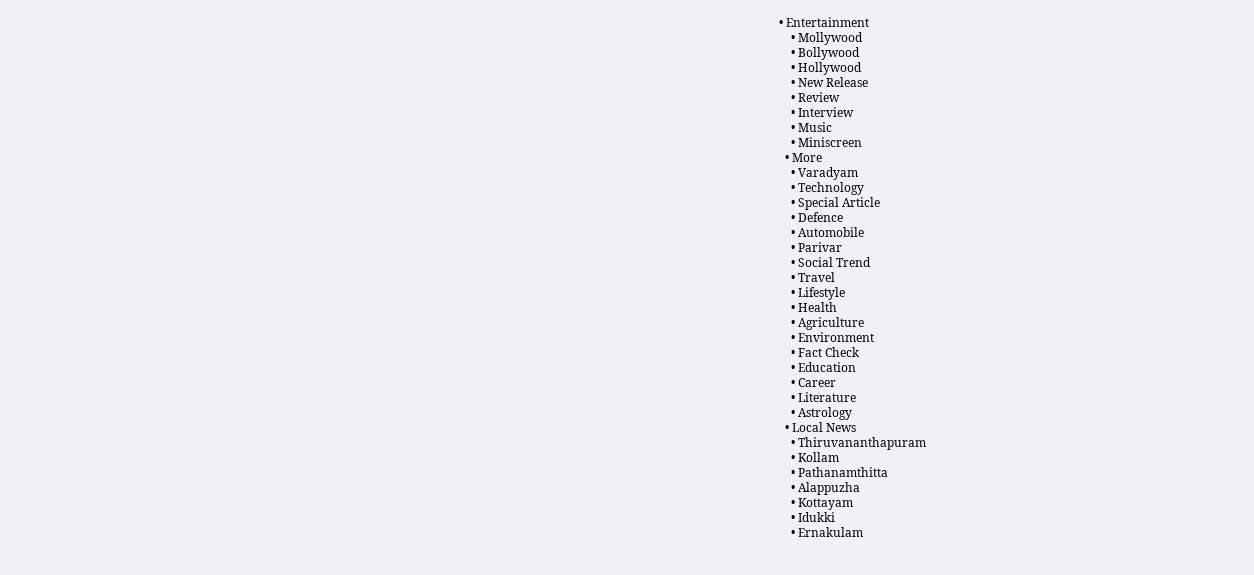• Entertainment
    • Mollywood
    • Bollywood
    • Hollywood
    • New Release
    • Review
    • Interview
    • Music
    • Miniscreen
  • More
    • Varadyam
    • Technology
    • Special Article
    • Defence
    • Automobile
    • Parivar
    • Social Trend
    • Travel
    • Lifestyle
    • Health
    • Agriculture
    • Environment
    • Fact Check
    • Education
    • Career
    • Literature
    • Astrology
  • Local News
    • Thiruvananthapuram
    • Kollam
    • Pathanamthitta
    • Alappuzha
    • Kottayam
    • Idukki
    • Ernakulam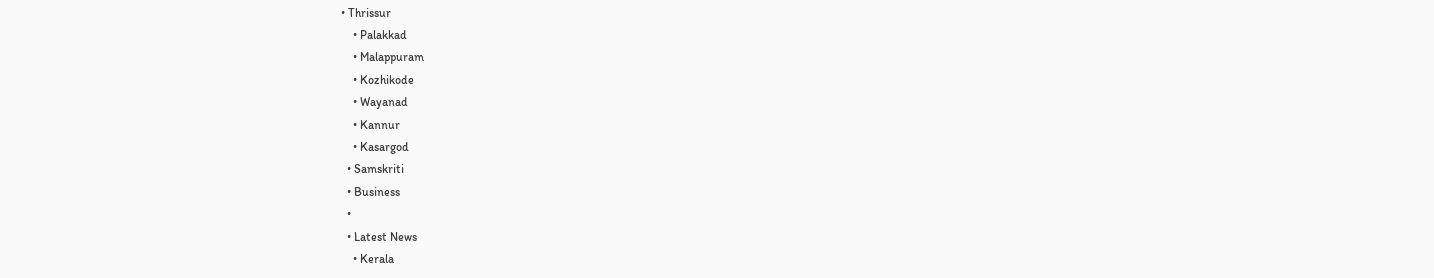• Thrissur
    • Palakkad
    • Malappuram
    • Kozhikode
    • Wayanad
    • Kannur
    • Kasargod
  • Samskriti
  • Business
  •
  • Latest News
    • Kerala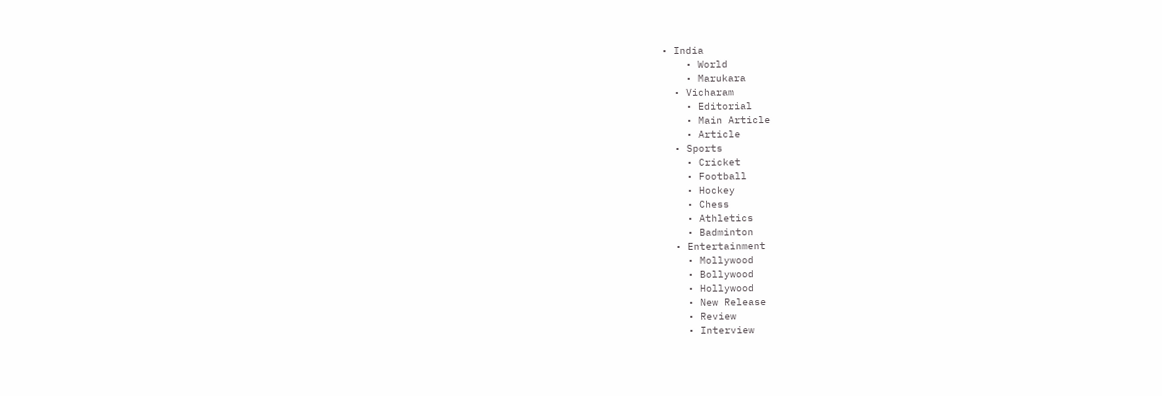• India
    • World
    • Marukara
  • Vicharam
    • Editorial
    • Main Article
    • Article
  • Sports
    • Cricket
    • Football
    • Hockey
    • Chess
    • Athletics
    • Badminton
  • Entertainment
    • Mollywood
    • Bollywood
    • Hollywood
    • New Release
    • Review
    • Interview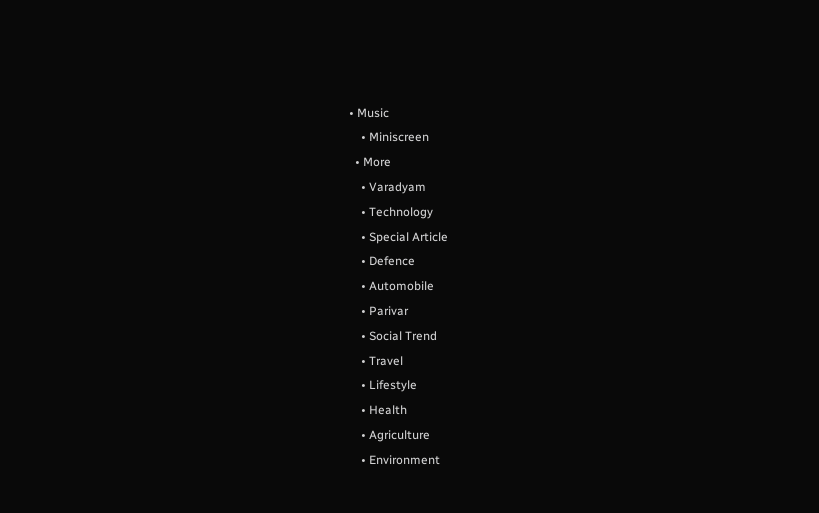• Music
    • Miniscreen
  • More
    • Varadyam
    • Technology
    • Special Article
    • Defence
    • Automobile
    • Parivar
    • Social Trend
    • Travel
    • Lifestyle
    • Health
    • Agriculture
    • Environment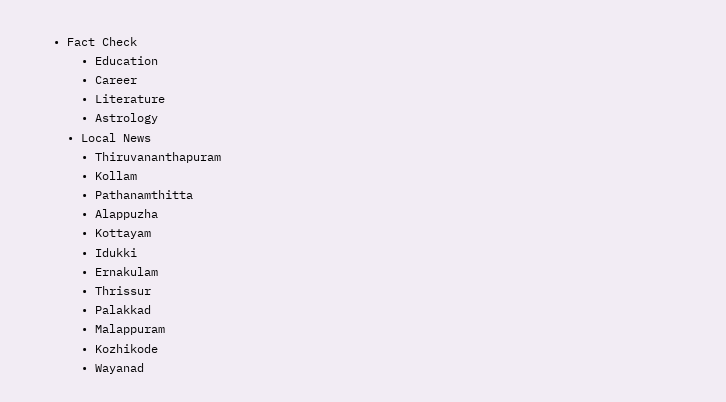• Fact Check
    • Education
    • Career
    • Literature
    • Astrology
  • Local News
    • Thiruvananthapuram
    • Kollam
    • Pathanamthitta
    • Alappuzha
    • Kottayam
    • Idukki
    • Ernakulam
    • Thrissur
    • Palakkad
    • Malappuram
    • Kozhikode
    • Wayanad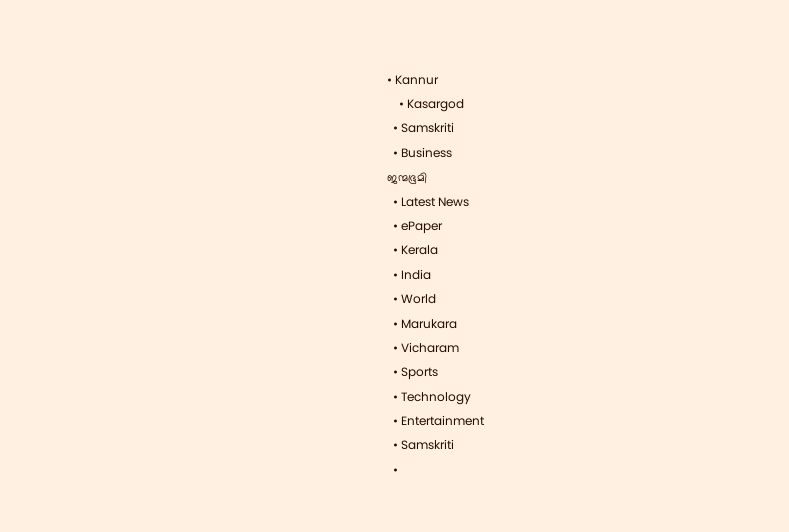• Kannur
    • Kasargod
  • Samskriti
  • Business
ജന്മഭൂമി
  • Latest News
  • ePaper
  • Kerala
  • India
  • World
  • Marukara
  • Vicharam
  • Sports
  • Technology
  • Entertainment
  • Samskriti
  •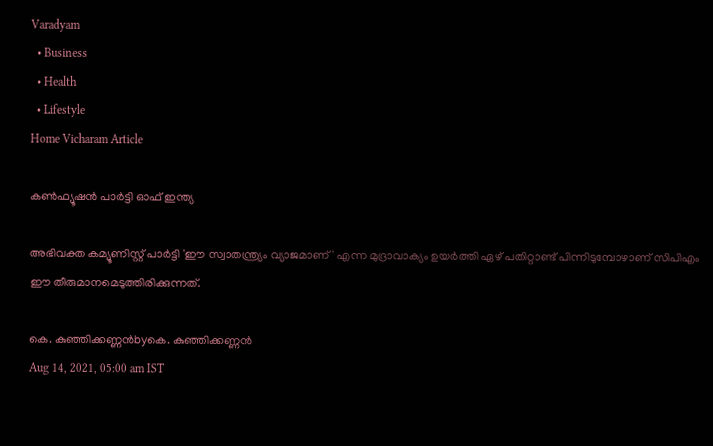Varadyam
  • Business
  • Health
  • Lifestyle
Home Vicharam Article

കണ്‍ഫ്യൂഷന്‍ പാര്‍ട്ടി ഓഫ് ഇന്ത്യ

അഭിവക്ത കമ്യൂണിസ്റ്റ് പാര്‍ട്ടി 'ഈ സ്വാതന്ത്ര്യം വ്യാജമാണ്' എന്ന മുദ്രാവാക്യം ഉയര്‍ത്തി ഏഴ് പതിറ്റാണ്ട് പിന്നിടുമ്പോഴാണ് സിപിഎം ഈ തീരുമാനമെടുത്തിരിക്കുന്നത്.

കെ. കുഞ്ഞിക്കണ്ണന്‍byകെ. കുഞ്ഞിക്കണ്ണന്‍
Aug 14, 2021, 05:00 am IST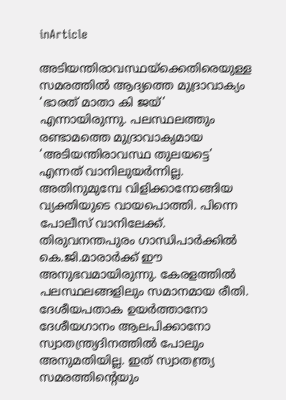inArticle

അടിയന്തിരാവസ്ഥയ്‌ക്കെതിരെയുള്ള സമരത്തില്‍ ആദ്യത്തെ മുദ്രാവാക്യം ‘ഭാരത് മാതാ കി ജയ്’ എന്നായിരുന്നു. പലസ്ഥലത്തും രണ്ടാമത്തെ മുദ്രാവാക്യമായ ‘അടിയന്തിരാവസ്ഥ തുലയട്ടെ’ എന്നത് വാനിലുയര്‍ന്നില്ല. അതിനുമുമ്പേ വിളിക്കാനോങ്ങിയ വ്യക്തിയുടെ വായപൊത്തി. പിന്നെ പോലീസ് വാനിലേക്ക്. തിരുവനന്തപുരം ഗാന്ധിപാര്‍ക്കില്‍ കെ.ജി.മാരാര്‍ക്ക് ഈ അനുഭവമായിരുന്നു. കേരളത്തില്‍ പലസ്ഥലങ്ങളിലും സമാനമായ രീതി. ദേശീയപതാക ഉയര്‍ത്താനോ ദേശീയഗാനം ആലപിക്കാനോ സ്വാതന്ത്ര്യദിനത്തില്‍ പോലും അനുമതിയില്ല. ഇത് സ്വാതന്ത്ര്യ സമരത്തിന്റെയും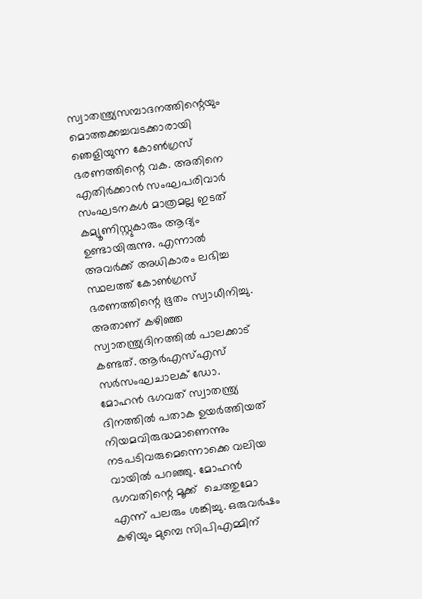സ്വാതന്ത്ര്യസമ്പാദനത്തിന്റെയും മൊത്തക്കച്ചവടക്കാരായി ഞെളിയുന്ന കോണ്‍ഗ്രസ് ഭരണത്തിന്റെ വക. അതിനെ എതിര്‍ക്കാന്‍ സംഘപരിവാര്‍ സംഘടനകള്‍ മാത്രമല്ല ഇടത് കമ്യൂണിസ്റ്റുകാരും ആദ്യം ഉണ്ടായിരുന്നു. എന്നാല്‍ അവര്‍ക്ക് അധികാരം ലഭിച്ച സ്ഥലത്ത് കോണ്‍ഗ്രസ് ഭരണത്തിന്റെ ഭൂതം സ്വാധീനിച്ചു. അതാണ് കഴിഞ്ഞ സ്വാതന്ത്ര്യദിനത്തില്‍ പാലക്കാട് കണ്ടത്. ആര്‍എസ്എസ് സര്‍സംഘചാലക് ഡോ. മോഹന്‍ ഭഗവത് സ്വാതന്ത്ര്യ ദിനത്തില്‍ പതാക ഉയര്‍ത്തിയത് നിയമവിരുദ്ധമാണെന്നും നടപടിവരുമെന്നൊക്കെ വലിയ വായില്‍ പറഞ്ഞു. മോഹന്‍ ഭഗവതിന്റെ മൂക്ക്  ചെത്തുമോ എന്ന് പലരും ശങ്കിച്ചു. ഒരുവര്‍ഷം കഴിയും മുമ്പെ സിപിഎമ്മിന്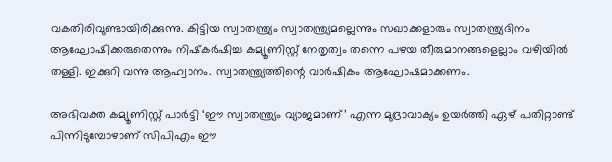വകതിരിവുണ്ടായിരിക്കുന്നു. കിട്ടിയ സ്വാതന്ത്ര്യം സ്വാതന്ത്ര്യമല്ലെന്നും സഖാക്കളാരും സ്വാതന്ത്ര്യദിനം ആഘോഷിക്കരുതെന്നും നിഷ്‌കര്‍ഷിച്ച കമ്യൂണിസ്റ്റ് നേതൃത്വം തന്നെ പഴയ തീരുമാനങ്ങളെല്ലാം വഴിയില്‍ തള്ളി. ഇക്കുറി വന്നു ആഹ്വാനം. സ്വാതന്ത്ര്യത്തിന്റെ വാര്‍ഷികം ആഘോഷമാക്കണം.

അഭിവക്ത കമ്യൂണിസ്റ്റ് പാര്‍ട്ടി ‘ഈ സ്വാതന്ത്ര്യം വ്യാജമാണ്’ എന്ന മുദ്രാവാക്യം ഉയര്‍ത്തി ഏഴ് പതിറ്റാണ്ട് പിന്നിടുമ്പോഴാണ് സിപിഎം ഈ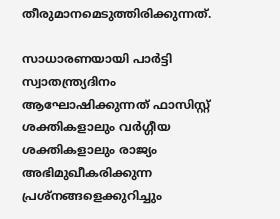തീരുമാനമെടുത്തിരിക്കുന്നത്.

സാധാരണയായി പാര്‍ട്ടി സ്വാതന്ത്ര്യദിനം ആഘോഷിക്കുന്നത് ഫാസിസ്റ്റ് ശക്തികളാലും വര്‍ഗ്ഗീയ ശക്തികളാലും രാജ്യം അഭിമുഖീകരിക്കുന്ന പ്രശ്‌നങ്ങളെക്കുറിച്ചും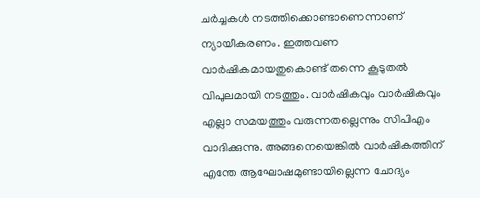ചര്‍ച്ചകള്‍ നടത്തിക്കൊണ്ടാണെന്നാണ് ന്യായീകരണം. ഇത്തവണ വാര്‍ഷികമായതുകൊണ്ട് തന്നെ കൂടുതല്‍ വിപുലമായി നടത്തും. വാര്‍ഷികവും വാര്‍ഷികവും എല്ലാ സമയത്തും വരുന്നതല്ലെന്നും സിപിഎം വാദിക്കുന്നു. അങ്ങനെയെങ്കില്‍ വാര്‍ഷികത്തിന് എന്തേ ആഘോഷമുണ്ടായില്ലെന്ന ചോദ്യം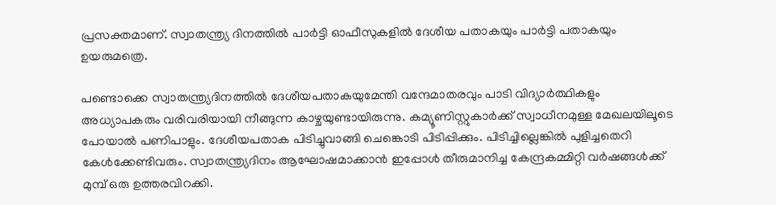പ്രസക്തമാണ്. സ്വാതന്ത്ര്യ ദിനത്തില്‍ പാര്‍ട്ടി ഓഫീസുകളില്‍ ദേശീയ പതാകയും പാര്‍ട്ടി പതാകയും ഉയരുമത്രെ.

പണ്ടൊക്കെ സ്വാതന്ത്ര്യദിനത്തില്‍ ദേശീയപതാകയുമേന്തി വന്ദേമാതരവും പാടി വിദ്യാര്‍ത്ഥികളും അധ്യാപകരും വരിവരിയായി നീങ്ങുന്ന കാഴ്ചയുണ്ടായിരുന്നു. കമ്യൂണിസ്റ്റുകാര്‍ക്ക് സ്വാധീനമുള്ള മേഖലയിലൂടെ പോയാല്‍ പണിപാളും. ദേശീയപതാക പിടിച്ചുവാങ്ങി ചെങ്കൊടി പിടിപ്പിക്കും. പിടിച്ചില്ലെങ്കില്‍ പുളിച്ചതെറി കേള്‍ക്കേണ്ടിവരും. സ്വാതന്ത്ര്യദിനം ആഘോഷമാക്കാന്‍ ഇപ്പോള്‍ തീരുമാനിച്ച കേന്ദ്രകമ്മിറ്റി വര്‍ഷങ്ങള്‍ക്ക് മുമ്പ് ഒരു ഉത്തരവിറക്കി.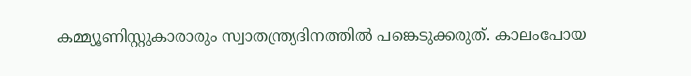കമ്മ്യൂണിസ്റ്റുകാരാരും സ്വാതന്ത്ര്യദിനത്തില്‍ പങ്കെടുക്കരുത്. കാലംപോയ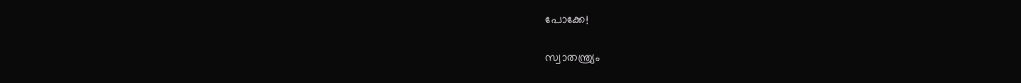പോക്കേ!

സ്വാതന്ത്ര്യം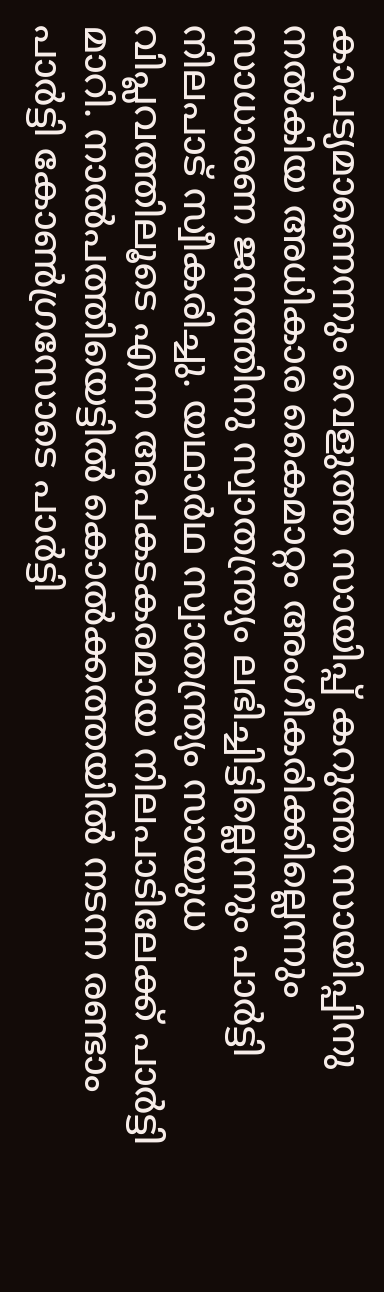കാപട്യമാണെന്നും വെളുത്ത സായിപ്പ് കറുത്ത സായിപ്പിനു നല്‍കിയ അധികാര കൈമാറ്റം അംഗീകരിക്കില്ലെന്നും സാധാരണ ജനത്തിനു സ്വാതന്ത്ര്യം ലഭിച്ചിട്ടില്ലെന്നും പാര്‍ട്ടി നിലപാട് സ്വീകരിച്ചു. യഥാര്‍ഥ സ്വാതന്ത്ര്യം സായുധ വിപ്ലവത്തിലൂടെ എന്ന അപകടകരമായ നിലപാടിലേക്ക് പാര്‍ട്ടി മാറി. നാല്‍പത്തിയെട്ടില്‍ കൊല്‍ക്കത്തയില്‍ നടന്ന രണ്ടാം പാര്‍ട്ടി കോണ്‍ഗ്രസോടെ പാര്‍ട്ടി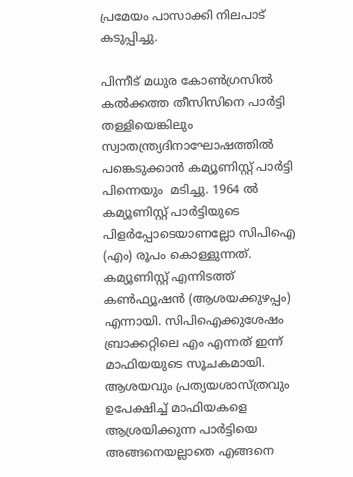പ്രമേയം പാസാക്കി നിലപാട് കടുപ്പിച്ചു.

പിന്നീട് മധുര കോണ്‍ഗ്രസില്‍ കല്‍ക്കത്ത തീസിസിനെ പാര്‍ട്ടി തള്ളിയെങ്കിലും സ്വാതന്ത്ര്യദിനാഘോഷത്തില്‍ പങ്കെടുക്കാന്‍ കമ്യൂണിസ്റ്റ് പാര്‍ട്ടി പിന്നെയും  മടിച്ചു. 1964 ല്‍ കമ്യൂണിസ്റ്റ് പാര്‍ട്ടിയുടെ പിളര്‍പ്പോടെയാണല്ലോ സിപിഐ (എം) രൂപം കൊള്ളുന്നത്. കമ്യൂണിസ്റ്റ് എന്നിടത്ത് കണ്‍ഫ്യൂഷന്‍ (ആശയക്കുഴപ്പം) എന്നായി. സിപിഐക്കുശേഷം ബ്രാക്കറ്റിലെ എം എന്നത് ഇന്ന് മാഫിയയുടെ സൂചകമായി. ആശയവും പ്രത്യയശാസ്ത്രവും ഉപേക്ഷിച്ച് മാഫിയകളെ ആശ്രയിക്കുന്ന പാര്‍ട്ടിയെ അങ്ങനെയല്ലാതെ എങ്ങനെ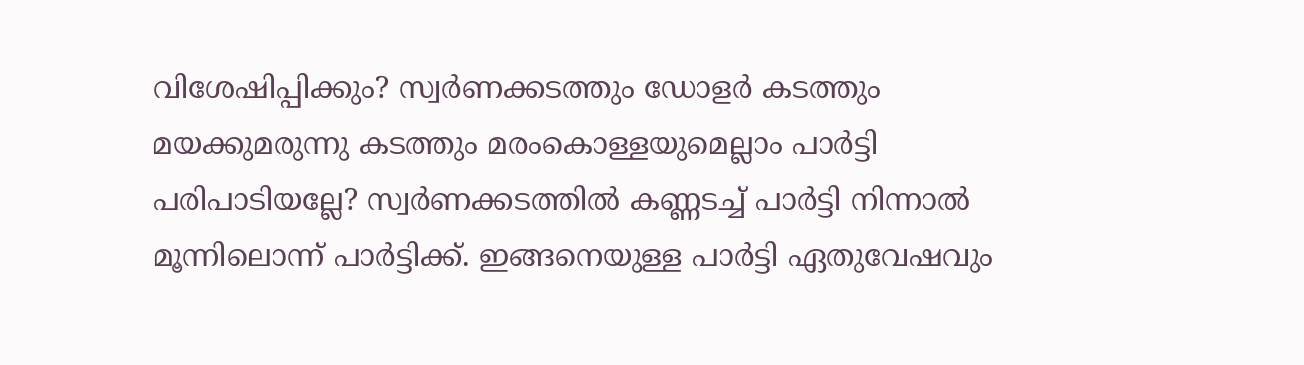വിശേഷിപ്പിക്കും? സ്വര്‍ണക്കടത്തും ഡോളര്‍ കടത്തും മയക്കുമരുന്നു കടത്തും മരംകൊള്ളയുമെല്ലാം പാര്‍ട്ടി പരിപാടിയല്ലേ? സ്വര്‍ണക്കടത്തില്‍ കണ്ണടച്ച് പാര്‍ട്ടി നിന്നാല്‍ മൂന്നിലൊന്ന് പാര്‍ട്ടിക്ക്. ഇങ്ങനെയുള്ള പാര്‍ട്ടി ഏതുവേഷവും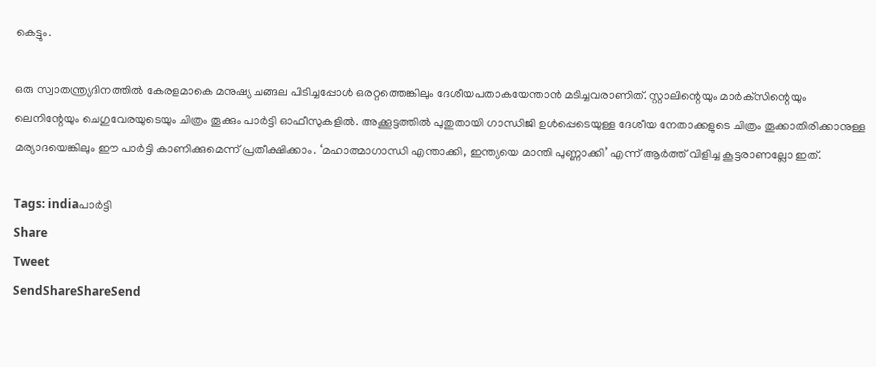കെട്ടും.

ഒരു സ്വാതന്ത്ര്യദിനത്തില്‍ കേരളമാകെ മനുഷ്യ ചങ്ങല പിടിച്ചപ്പോള്‍ ഒരറ്റത്തെങ്കിലും ദേശീയപതാകയേന്താന്‍ മടിച്ചവരാണിത്. സ്റ്റാലിന്റെയും മാര്‍ക്‌സിന്റെയും ലെനിന്റേയും ചെഗുവേരയുടെയും ചിത്രം തൂക്കും പാര്‍ട്ടി ഓഫീസുകളില്‍. അക്കൂട്ടത്തില്‍ പുതുതായി ഗാന്ധിജി ഉള്‍പ്പെടെയുള്ള ദേശീയ നേതാക്കളുടെ ചിത്രം തൂക്കാതിരിക്കാനുള്ള മര്യാദയെങ്കിലും ഈ പാര്‍ട്ടി കാണിക്കുമെന്ന് പ്രതീക്ഷിക്കാം. ‘മഹാത്മാഗാന്ധി എന്താക്കി, ഇന്ത്യയെ മാന്തി പുണ്ണാക്കി’ എന്ന് ആര്‍ത്ത് വിളിച്ച കൂട്ടരാണല്ലോ ഇത്.

Tags: indiaപാര്‍ട്ടി
Share
Tweet
SendShareShareSend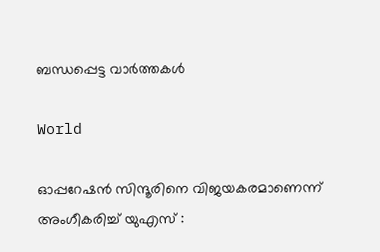ബന്ധപ്പെട്ട വാര്‍ത്തകള്‍

World

ഓപ്പറേഷൻ സിന്ദൂരിനെ വിജയകരമാണെന്ന് അംഗീകരിച്ച് യുഎസ് :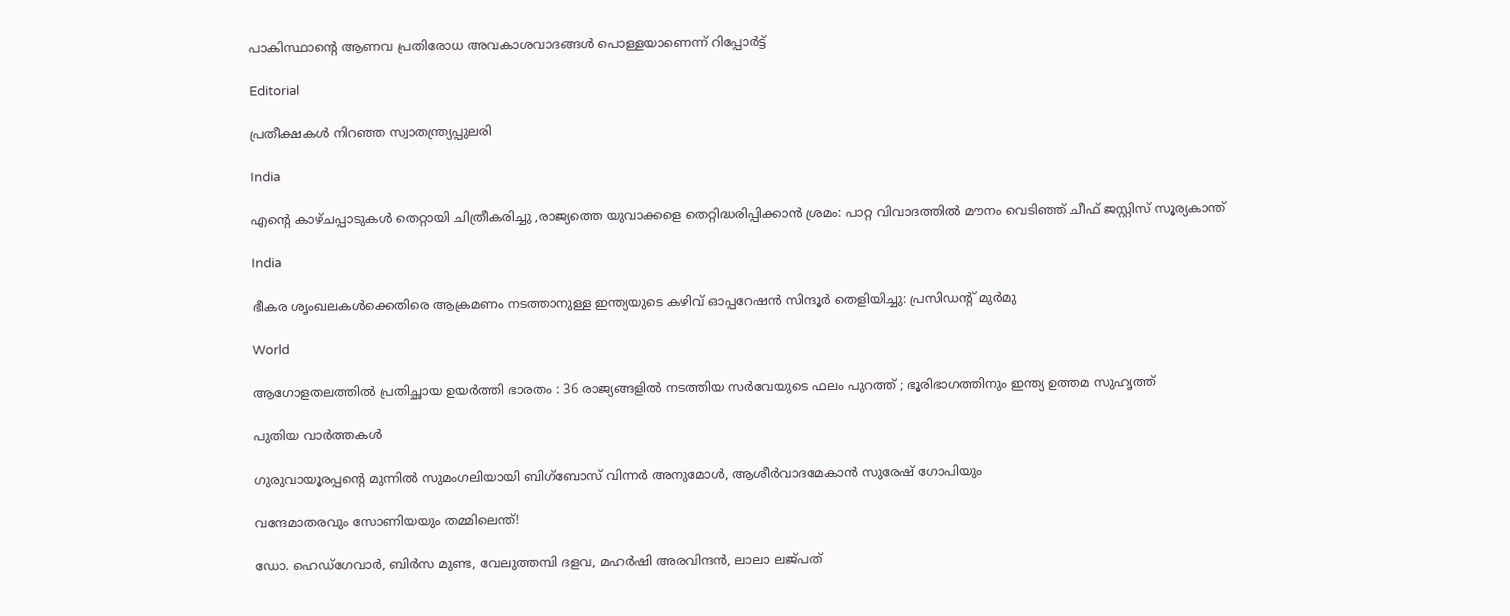പാകിസ്ഥാന്റെ ആണവ പ്രതിരോധ അവകാശവാദങ്ങൾ പൊള്ളയാണെന്ന് റിപ്പോർട്ട്

Editorial

പ്രതീക്ഷകള്‍ നിറഞ്ഞ സ്വാതന്ത്ര്യപ്പുലരി

India

എന്റെ കാഴ്ചപ്പാടുകൾ തെറ്റായി ചിത്രീകരിച്ചു ,രാജ്യത്തെ യുവാക്കളെ തെറ്റിദ്ധരിപ്പിക്കാൻ ശ്രമം: പാറ്റ വിവാദത്തിൽ മൗനം വെടിഞ്ഞ് ചീഫ് ജസ്റ്റിസ് സൂര്യകാന്ത്

India

ഭീകര ശൃംഖലകൾക്കെതിരെ ആക്രമണം നടത്താനുള്ള ഇന്ത്യയുടെ കഴിവ് ഓപ്പറേഷൻ സിന്ദൂർ തെളിയിച്ചു: പ്രസിഡന്റ് മുർമു

World

ആഗോളതലത്തിൽ പ്രതിച്ഛായ ഉയർത്തി ഭാരതം : 36 രാജ്യങ്ങളിൽ നടത്തിയ സർവേയുടെ ഫലം പുറത്ത് ; ഭൂരിഭാഗത്തിനും ഇന്ത്യ ഉത്തമ സുഹൃത്ത്

പുതിയ വാര്‍ത്തകള്‍

ഗുരുവായൂരപ്പന്റെ മുന്നിൽ സുമംഗലിയായി ബിഗ്‌ബോസ് വിന്നർ അനുമോൾ, ആശീർവാദമേകാൻ സുരേഷ് ഗോപിയും

വന്ദേമാതരവും സോണിയയും തമ്മിലെന്ത്!

ഡോ. ഹെഡ്‌ഗേവാര്‍, ബിര്‍സ മുണ്ട, വേലുത്തമ്പി ദളവ, മഹര്‍ഷി അരവിന്ദന്‍, ലാലാ ലജ്പത്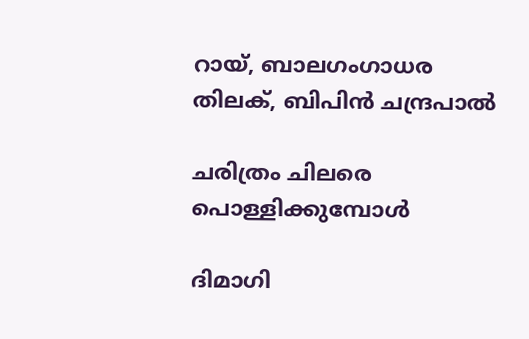റായ്, ബാലഗംഗാധര തിലക്, ബിപിന്‍ ചന്ദ്രപാല്‍

ചരിത്രം ചിലരെ പൊള്ളിക്കുമ്പോള്‍

ദിമാഗി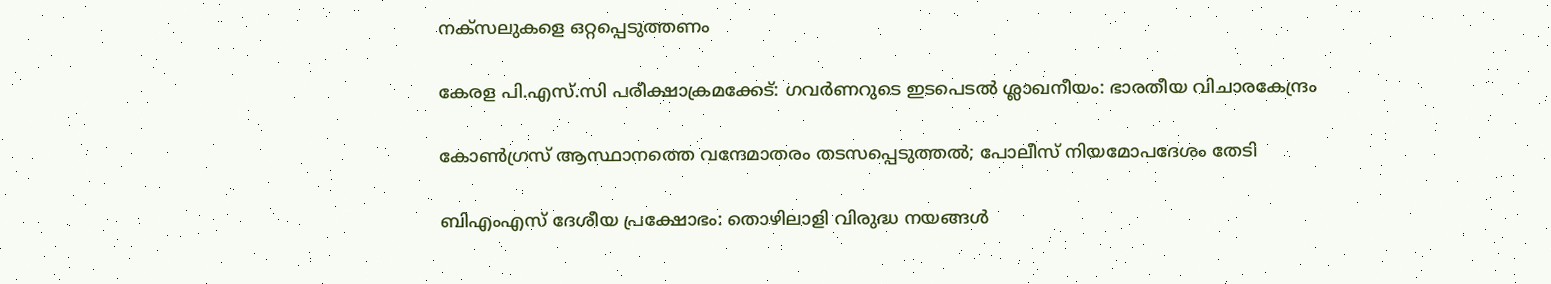നക്‌സലുകളെ ഒറ്റപ്പെടുത്തണം

കേരള പി.എസ്.സി പരീക്ഷാക്രമക്കേട്: ഗവര്‍ണറുടെ ഇടപെടല്‍ ശ്ലാഖനീയം: ഭാരതീയ വിചാരകേന്ദ്രം

കോണ്‍ഗ്രസ് ആസ്ഥാനത്തെ വന്ദേമാതരം തടസപ്പെടുത്തല്‍; പോലീസ് നിയമോപദേശം തേടി

ബിഎംഎസ് ദേശീയ പ്രക്ഷോഭം: തൊഴിലാളി വിരുദ്ധ നയങ്ങള്‍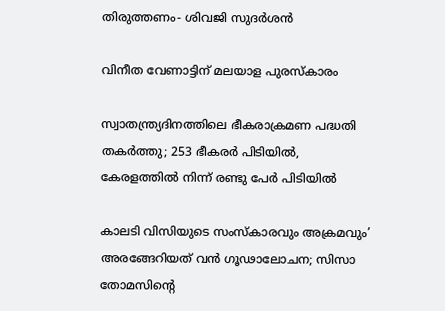തിരുത്തണം- ശിവജി സുദര്‍ശന്‍

വിനീത വേണാട്ടിന് മലയാള പുരസ്‌കാരം

സ്വാതന്ത്ര്യദിനത്തിലെ ഭീകരാക്രമണ പദ്ധതി തകര്‍ത്തു; 253 ഭീകരര്‍ പിടിയില്‍, കേരളത്തില്‍ നിന്ന് രണ്ടു പേര്‍ പിടിയില്‍

കാലടി വിസിയുടെ സംസ്‌കാരവും അക്രമവും’ അരങ്ങേറിയത് വന്‍ ഗൂഢാലോചന; സിസാ തോമസിന്റെ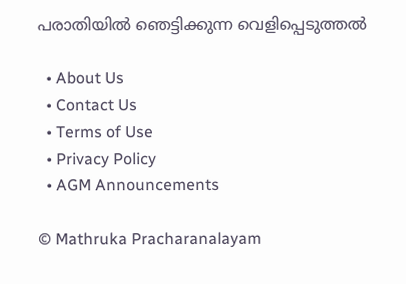പരാതിയില്‍ ഞെട്ടിക്കുന്ന വെളിപ്പെടുത്തല്‍

  • About Us
  • Contact Us
  • Terms of Use
  • Privacy Policy
  • AGM Announcements

© Mathruka Pracharanalayam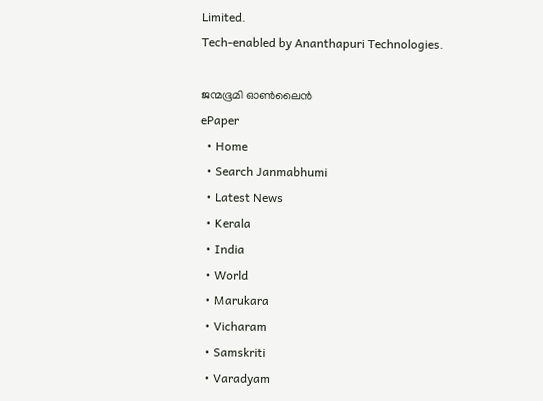Limited.
Tech-enabled by Ananthapuri Technologies.

ജന്മഭൂമി ഓണ്‍ലൈന്‍
ePaper
  • Home
  • Search Janmabhumi
  • Latest News
  • Kerala
  • India
  • World
  • Marukara
  • Vicharam
  • Samskriti
  • Varadyam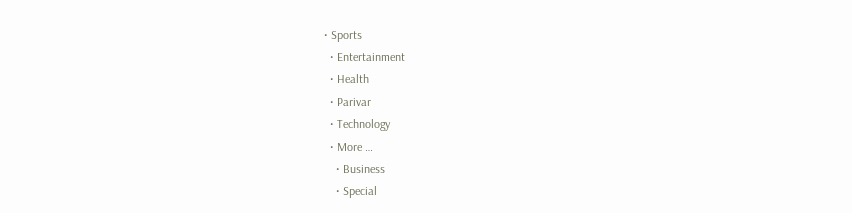• Sports
  • Entertainment
  • Health
  • Parivar
  • Technology
  • More …
    • Business
    • Special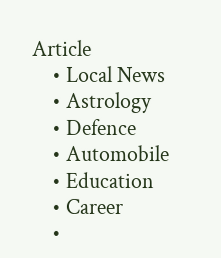Article
    • Local News
    • Astrology
    • Defence
    • Automobile
    • Education
    • Career
    •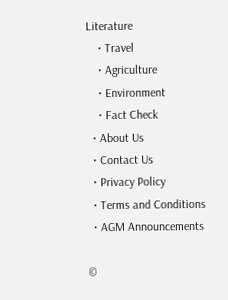Literature
    • Travel
    • Agriculture
    • Environment
    • Fact Check
  • About Us
  • Contact Us
  • Privacy Policy
  • Terms and Conditions
  • AGM Announcements

©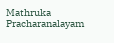Mathruka Pracharanalayam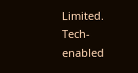Limited.
Tech-enabled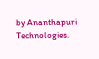by Ananthapuri Technologies.